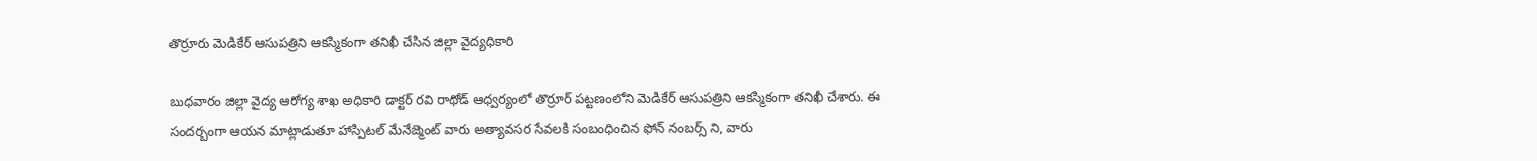తొర్రూరు మెడికేర్ ఆసుపత్రిని ఆకస్మికంగా తనిఖీ చేసిన జిల్లా వైద్యధికారి

బుధవారం జిల్లా వైద్య ఆరోగ్య శాఖ అధికారి డాక్టర్ రవి రాథోడ్ ఆధ్వర్యంలో తొర్రూర్ పట్టణంలోని మెడికేర్ ఆసుపత్రిని ఆకస్మికంగా తనిఖీ చేశారు. ఈ సందర్బంగా ఆయన మాట్లాడుతూ హాస్పిటల్ మేనేజ్మెంట్ వారు అత్యావసర సేవలకి సంబంధించిన ఫోన్ నంబర్స్ ని, వారు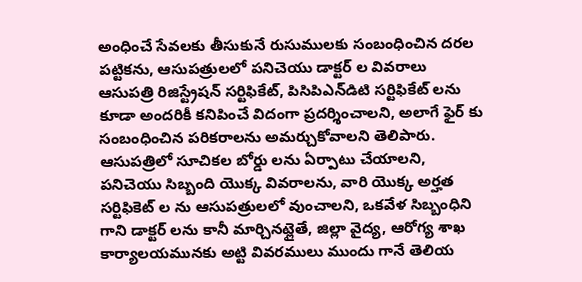అంధించే సేవలకు తీసుకునే రుసుములకు సంబంధించిన దరల పట్టికను, ఆసుపత్రులలో పనిచెయు డాక్టర్ ల వివరాలు ఆసుపత్రి రిజిస్ట్రేషన్ సర్టిఫికేట్, పి‌సి‌పి‌ఎన్‌డి‌టి సర్టిఫికేట్ లను కూడా అందరికీ కనిపించే విదంగా ప్రదర్శించాలని, అలాగే ఫైర్ కు సంబంధించిన పరికరాలను అమర్చుకోవాలని తెలిపారు. ఆసుపత్రిలో సూచికల బోర్డు లను ఏర్పాటు చేయాలని, పనిచెయు సిబ్బంది యొక్క వివరాలను, వారి యొక్క అర్హత సర్టిఫికెట్ ల ను ఆసుపత్రులలో వుంచాలని, ఒకవేళ సిబ్బంధిని గాని డాక్టర్ లను కానీ మార్చినట్లైతే, జిల్లా వైద్య, ఆరోగ్య శాఖ కార్యాలయమునకు అట్టి వివరములు ముందు గానే తెలియ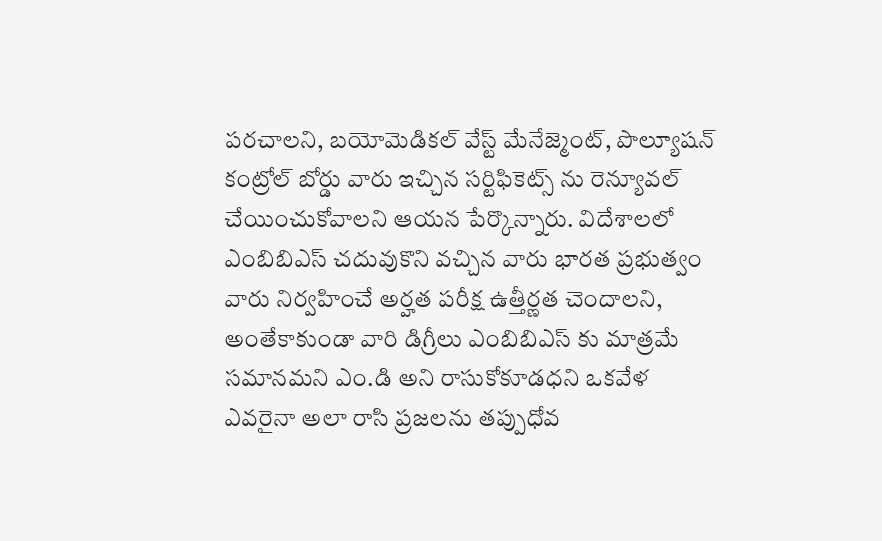పరచాలని, బయోమెడికల్ వేస్ట్ మేనేజ్మెంట్, పొల్యూషన్ కంట్రోల్ బోర్డు వారు ఇచ్చిన సర్టిఫికెట్స్ ను రెన్యూవల్ చేయించుకోవాలని ఆయన పేర్కొన్నారు. విదేశాలలో ఎం‌బి‌బి‌ఎస్ చదువుకొని వచ్చిన వారు భారత ప్రభుత్వం వారు నిర్వహించే అర్హత పరీక్ష ఉత్తీర్ణత చెందాలని, అంతేకాకుండా వారి డిగ్రీలు ఎం‌బి‌బి‌ఎస్ కు మాత్రమే సమానమని ఎం‌.డి అని రాసుకోకూడధని ఒకవేళ ఎవరైనా అలా రాసి ప్రజలను తప్పుధోవ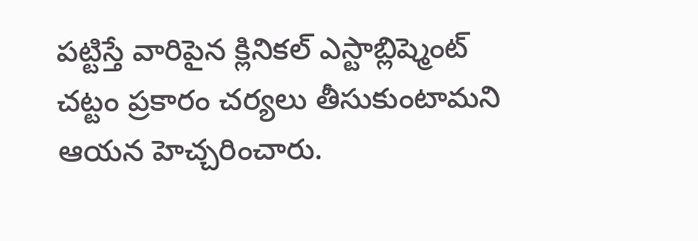పట్టిస్తే వారిపైన క్లినికల్ ఎస్టాబ్లిష్మెంట్ చట్టం ప్రకారం చర్యలు తీసుకుంటామని ఆయన హెచ్చరించారు.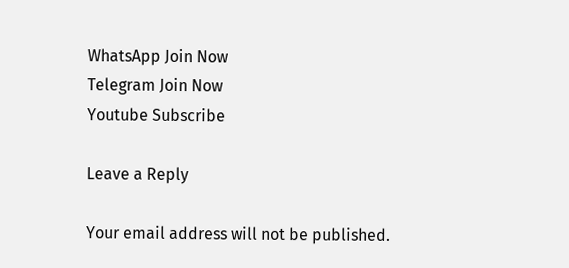WhatsApp Join Now
Telegram Join Now
Youtube Subscribe

Leave a Reply

Your email address will not be published.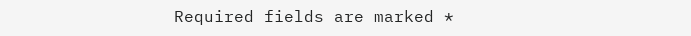Required fields are marked *